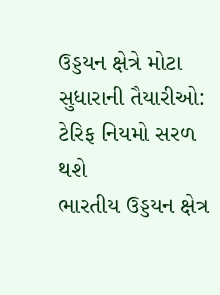ઉડ્ડયન ક્ષેત્રે મોટા સુધારાની તૈયારીઓ: ટેરિફ નિયમો સરળ થશે
ભારતીય ઉડ્ડયન ક્ષેત્ર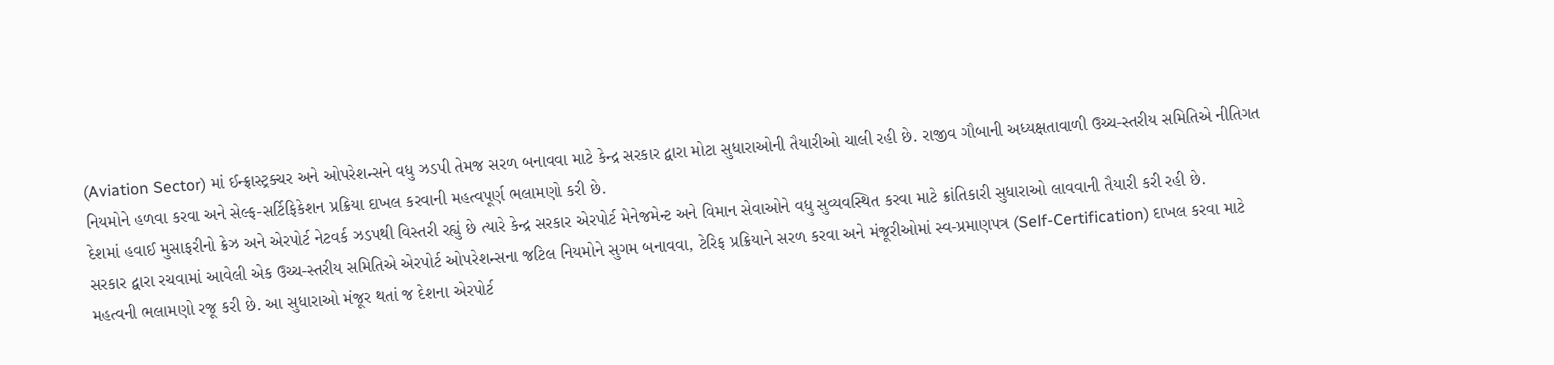(Aviation Sector) માં ઈન્ફ્રાસ્ટ્રક્ચર અને ઓપરેશન્સને વધુ ઝડપી તેમજ સરળ બનાવવા માટે કેન્દ્ર સરકાર દ્વારા મોટા સુધારાઓની તૈયારીઓ ચાલી રહી છે. રાજીવ ગૌબાની અધ્યક્ષતાવાળી ઉચ્ચ-સ્તરીય સમિતિએ નીતિગત નિયમોને હળવા કરવા અને સેલ્ફ-સર્ટિફિકેશન પ્રક્રિયા દાખલ કરવાની મહત્વપૂર્ણ ભલામણો કરી છે.
દેશમાં હવાઈ મુસાફરીનો ક્રેઝ અને એરપોર્ટ નેટવર્ક ઝડપથી વિસ્તરી રહ્યું છે ત્યારે કેન્દ્ર સરકાર એરપોર્ટ મેનેજમેન્ટ અને વિમાન સેવાઓને વધુ સુવ્યવસ્થિત કરવા માટે ક્રાંતિકારી સુધારાઓ લાવવાની તૈયારી કરી રહી છે.
સરકાર દ્વારા રચવામાં આવેલી એક ઉચ્ચ-સ્તરીય સમિતિએ એરપોર્ટ ઓપરેશન્સના જટિલ નિયમોને સુગમ બનાવવા, ટેરિફ પ્રક્રિયાને સરળ કરવા અને મંજૂરીઓમાં સ્વ-પ્રમાણપત્ર (Self-Certification) દાખલ કરવા માટે મહત્વની ભલામણો રજૂ કરી છે. આ સુધારાઓ મંજૂર થતાં જ દેશના એરપોર્ટ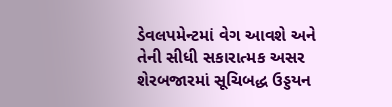ડેવલપમેન્ટમાં વેગ આવશે અને તેની સીધી સકારાત્મક અસર શેરબજારમાં સૂચિબદ્ધ ઉડ્ડયન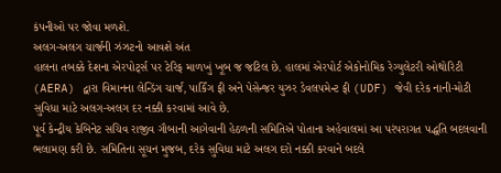કંપનીઓ પર જોવા મળશે.
અલગ-અલગ ચાર્જની ઝંઝટનો આવશે અંત
હાલના તબક્કે દેશના એરપોર્ટ્સ પર ટેરિફ માળખું ખૂબ જ જટિલ છે. હાલમાં એરપોર્ટ એકોનોમિક રેગ્યુલેટરી ઓથોરિટી (AERA) દ્વારા વિમાનના લેન્ડિંગ ચાર્જ, પાર્કિંગ ફી અને પેસેન્જર યુઝર ડેવલપમેન્ટ ફી (UDF) જેવી દરેક નાની-મોટી સુવિધા માટે અલગ-અલગ દર નક્કી કરવામાં આવે છે.
પૂર્વ કેન્દ્રીય કેબિનેટ સચિવ રાજીવ ગૌબાની આગેવાની હેઠળની સમિતિએ પોતાના અહેવાલમાં આ પરંપરાગત પદ્ધતિ બદલવાની ભલામણ કરી છે. સમિતિના સૂચન મુજબ, દરેક સુવિધા માટે અલગ દરો નક્કી કરવાને બદલે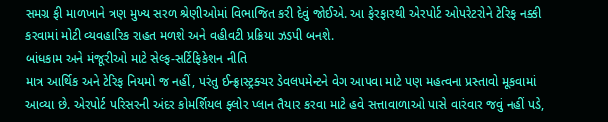સમગ્ર ફી માળખાને ત્રણ મુખ્ય સરળ શ્રેણીઓમાં વિભાજિત કરી દેવું જોઈએ. આ ફેરફારથી એરપોર્ટ ઓપરેટરોને ટેરિફ નક્કી કરવામાં મોટી વ્યવહારિક રાહત મળશે અને વહીવટી પ્રક્રિયા ઝડપી બનશે.
બાંધકામ અને મંજૂરીઓ માટે સેલ્ફ-સર્ટિફિકેશન નીતિ
માત્ર આર્થિક અને ટેરિફ નિયમો જ નહીં, પરંતુ ઈન્ફ્રાસ્ટ્રક્ચર ડેવલપમેન્ટને વેગ આપવા માટે પણ મહત્વના પ્રસ્તાવો મૂકવામાં આવ્યા છે. એરપોર્ટ પરિસરની અંદર કોમર્શિયલ ફ્લોર પ્લાન તૈયાર કરવા માટે હવે સત્તાવાળાઓ પાસે વારંવાર જવું નહીં પડે,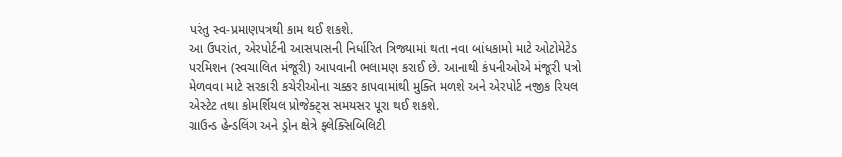પરંતુ સ્વ-પ્રમાણપત્રથી કામ થઈ શકશે.
આ ઉપરાંત, એરપોર્ટની આસપાસની નિર્ધારિત ત્રિજ્યામાં થતા નવા બાંધકામો માટે ઓટોમેટેડ પરમિશન (સ્વચાલિત મંજૂરી) આપવાની ભલામણ કરાઈ છે. આનાથી કંપનીઓએ મંજૂરી પત્રો મેળવવા માટે સરકારી કચેરીઓના ચક્કર કાપવામાંથી મુક્તિ મળશે અને એરપોર્ટ નજીક રિયલ એસ્ટેટ તથા કોમર્શિયલ પ્રોજેક્ટ્સ સમયસર પૂરા થઈ શકશે.
ગ્રાઉન્ડ હેન્ડલિંગ અને ડ્રોન ક્ષેત્રે ફ્લેક્સિબિલિટી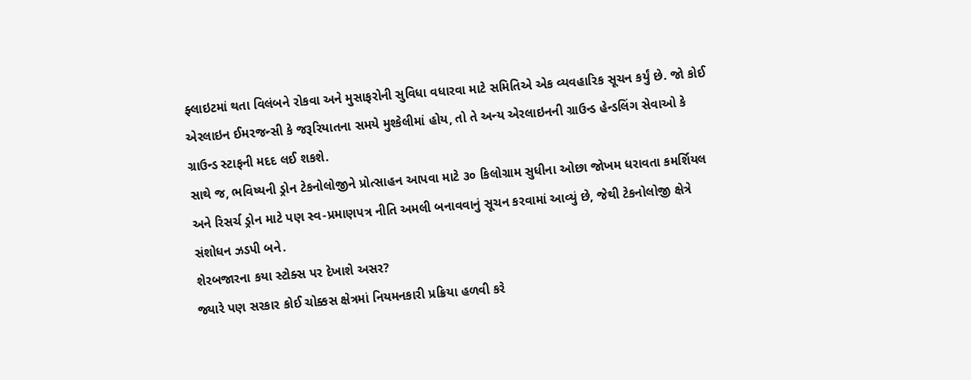ફ્લાઇટમાં થતા વિલંબને રોકવા અને મુસાફરોની સુવિધા વધારવા માટે સમિતિએ એક વ્યવહારિક સૂચન કર્યું છે. જો કોઈ એરલાઇન ઈમરજન્સી કે જરૂરિયાતના સમયે મુશ્કેલીમાં હોય, તો તે અન્ય એરલાઇનની ગ્રાઉન્ડ હેન્ડલિંગ સેવાઓ કે ગ્રાઉન્ડ સ્ટાફની મદદ લઈ શકશે.
સાથે જ, ભવિષ્યની ડ્રોન ટેકનોલોજીને પ્રોત્સાહન આપવા માટે ૩૦ કિલોગ્રામ સુધીના ઓછા જોખમ ધરાવતા કમર્શિયલ અને રિસર્ચ ડ્રોન માટે પણ સ્વ-પ્રમાણપત્ર નીતિ અમલી બનાવવાનું સૂચન કરવામાં આવ્યું છે, જેથી ટેકનોલોજી ક્ષેત્રે સંશોધન ઝડપી બને.
શેરબજારના કયા સ્ટોક્સ પર દેખાશે અસર?
જ્યારે પણ સરકાર કોઈ ચોક્કસ ક્ષેત્રમાં નિયમનકારી પ્રક્રિયા હળવી કરે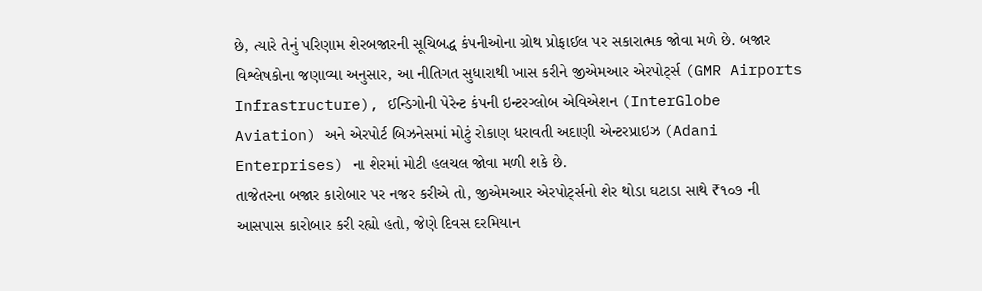છે, ત્યારે તેનું પરિણામ શેરબજારની સૂચિબદ્ધ કંપનીઓના ગ્રોથ પ્રોફાઈલ પર સકારાત્મક જોવા મળે છે. બજાર વિશ્લેષકોના જણાવ્યા અનુસાર, આ નીતિગત સુધારાથી ખાસ કરીને જીએમઆર એરપોર્ટ્સ (GMR Airports Infrastructure), ઈન્ડિગોની પેરેન્ટ કંપની ઇન્ટરગ્લોબ એવિએશન (InterGlobe Aviation) અને એરપોર્ટ બિઝનેસમાં મોટું રોકાણ ધરાવતી અદાણી એન્ટરપ્રાઇઝ (Adani Enterprises) ના શેરમાં મોટી હલચલ જોવા મળી શકે છે.
તાજેતરના બજાર કારોબાર પર નજર કરીએ તો, જીએમઆર એરપોર્ટ્સનો શેર થોડા ઘટાડા સાથે ₹૧૦૭ ની આસપાસ કારોબાર કરી રહ્યો હતો, જેણે દિવસ દરમિયાન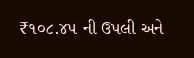₹૧૦૮.૪૫ ની ઉપલી અને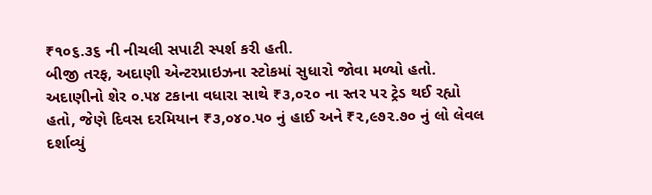₹૧૦૬.૩૬ ની નીચલી સપાટી સ્પર્શ કરી હતી.
બીજી તરફ, અદાણી એન્ટરપ્રાઇઝના સ્ટોકમાં સુધારો જોવા મળ્યો હતો. અદાણીનો શેર ૦.૫૪ ટકાના વધારા સાથે ₹૩,૦૨૦ ના સ્તર પર ટ્રેડ થઈ રહ્યો હતો, જેણે દિવસ દરમિયાન ₹૩,૦૪૦.૫૦ નું હાઈ અને ₹૨,૯૭૨.૭૦ નું લો લેવલ દર્શાવ્યું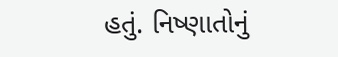હતું. નિષ્ણાતોનું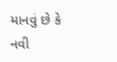માનવું છે કે નવી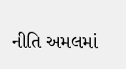નીતિ અમલમાં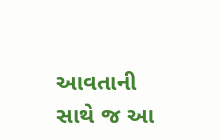આવતાની સાથે જ આ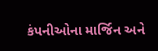કંપનીઓના માર્જિન અને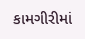કામગીરીમાં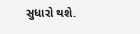સુધારો થશે.